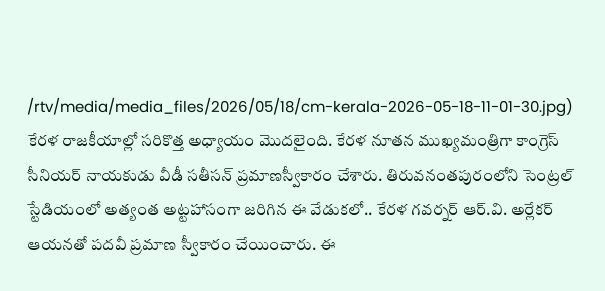/rtv/media/media_files/2026/05/18/cm-kerala-2026-05-18-11-01-30.jpg)
కేరళ రాజకీయాల్లో సరికొత్త అధ్యాయం మొదలైంది. కేరళ నూతన ముఖ్యమంత్రిగా కాంగ్రెస్ సీనియర్ నాయకుడు వీడీ సతీసన్ ప్రమాణస్వీకారం చేశారు. తిరువనంతపురంలోని సెంట్రల్ స్టేడియంలో అత్యంత అట్టహాసంగా జరిగిన ఈ వేడుకలో.. కేరళ గవర్నర్ ఆర్.వి. అర్లేకర్ ఆయనతో పదవీ ప్రమాణ స్వీకారం చేయించారు. ఈ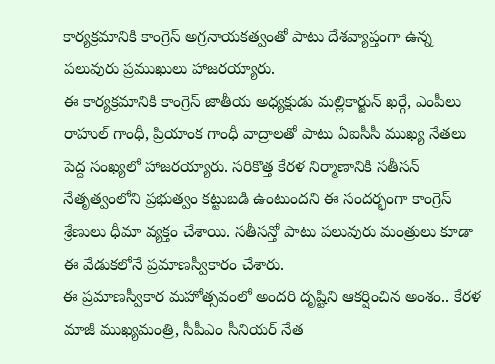కార్యక్రమానికి కాంగ్రెస్ అగ్రనాయకత్వంతో పాటు దేశవ్యాప్తంగా ఉన్న పలువురు ప్రముఖులు హాజరయ్యారు.
ఈ కార్యక్రమానికి కాంగ్రెస్ జాతీయ అధ్యక్షుడు మల్లికార్జున్ ఖర్గే, ఎంపీలు రాహుల్ గాంధీ, ప్రియాంక గాంధీ వాద్రాలతో పాటు ఏఐసీసీ ముఖ్య నేతలు పెద్ద సంఖ్యలో హాజరయ్యారు. సరికొత్త కేరళ నిర్మాణానికి సతీసన్ నేతృత్వంలోని ప్రభుత్వం కట్టుబడి ఉంటుందని ఈ సందర్భంగా కాంగ్రెస్ శ్రేణులు ధీమా వ్యక్తం చేశాయి. సతీసన్తో పాటు పలువురు మంత్రులు కూడా ఈ వేడుకలోనే ప్రమాణస్వీకారం చేశారు.
ఈ ప్రమాణస్వీకార మహోత్సవంలో అందరి దృష్టిని ఆకర్షించిన అంశం.. కేరళ మాజీ ముఖ్యమంత్రి, సీపీఎం సీనియర్ నేత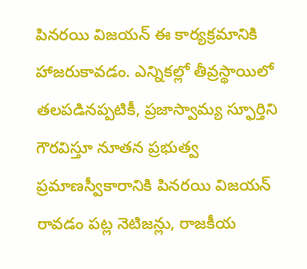పినరయి విజయన్ ఈ కార్యక్రమానికి హాజరుకావడం. ఎన్నికల్లో తీవ్రస్థాయిలో తలపడినప్పటికీ, ప్రజాస్వామ్య స్ఫూర్తిని గౌరవిస్తూ నూతన ప్రభుత్వ ప్రమాణస్వీకారానికి పినరయి విజయన్ రావడం పట్ల నెటిజన్లు, రాజకీయ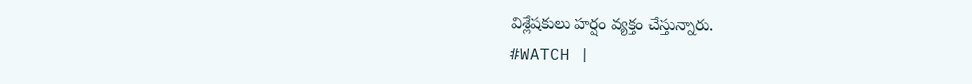విశ్లేషకులు హర్షం వ్యక్తం చేస్తున్నారు.
#WATCH |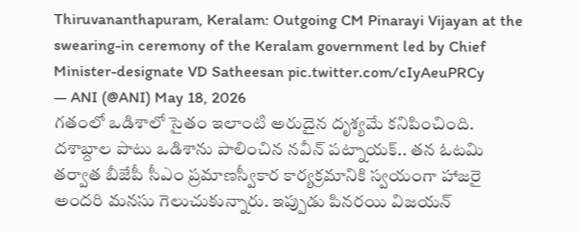Thiruvananthapuram, Keralam: Outgoing CM Pinarayi Vijayan at the swearing-in ceremony of the Keralam government led by Chief Minister-designate VD Satheesan pic.twitter.com/cIyAeuPRCy
— ANI (@ANI) May 18, 2026
గతంలో ఒడిశాలో సైతం ఇలాంటి అరుదైన దృశ్యమే కనిపించింది. దశాబ్దాల పాటు ఒడిశాను పాలించిన నవీన్ పట్నాయక్.. తన ఓటమి తర్వాత బీజేపీ సీఎం ప్రమాణస్వీకార కార్యక్రమానికి స్వయంగా హాజరై అందరి మనసు గెలుచుకున్నారు. ఇప్పుడు పినరయి విజయన్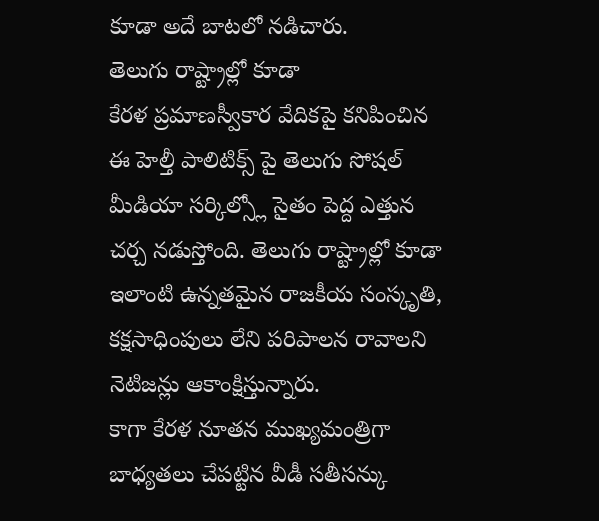కూడా అదే బాటలో నడిచారు.
తెలుగు రాష్ట్రాల్లో కూడా
కేరళ ప్రమాణస్వీకార వేదికపై కనిపించిన ఈ హెల్తీ పాలిటిక్స్ పై తెలుగు సోషల్ మీడియా సర్కిల్స్లో సైతం పెద్ద ఎత్తున చర్చ నడుస్తోంది. తెలుగు రాష్ట్రాల్లో కూడా ఇలాంటి ఉన్నతమైన రాజకీయ సంస్కృతి, కక్షసాధింపులు లేని పరిపాలన రావాలని నెటిజన్లు ఆకాంక్షిస్తున్నారు.
కాగా కేరళ నూతన ముఖ్యమంత్రిగా బాధ్యతలు చేపట్టిన వీడీ సతీసన్కు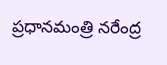ప్రధానమంత్రి నరేంద్ర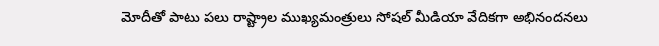మోదీతో పాటు పలు రాష్ట్రాల ముఖ్యమంత్రులు సోషల్ మీడియా వేదికగా అభినందనలు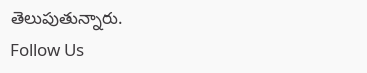తెలుపుతున్నారు.
Follow Us